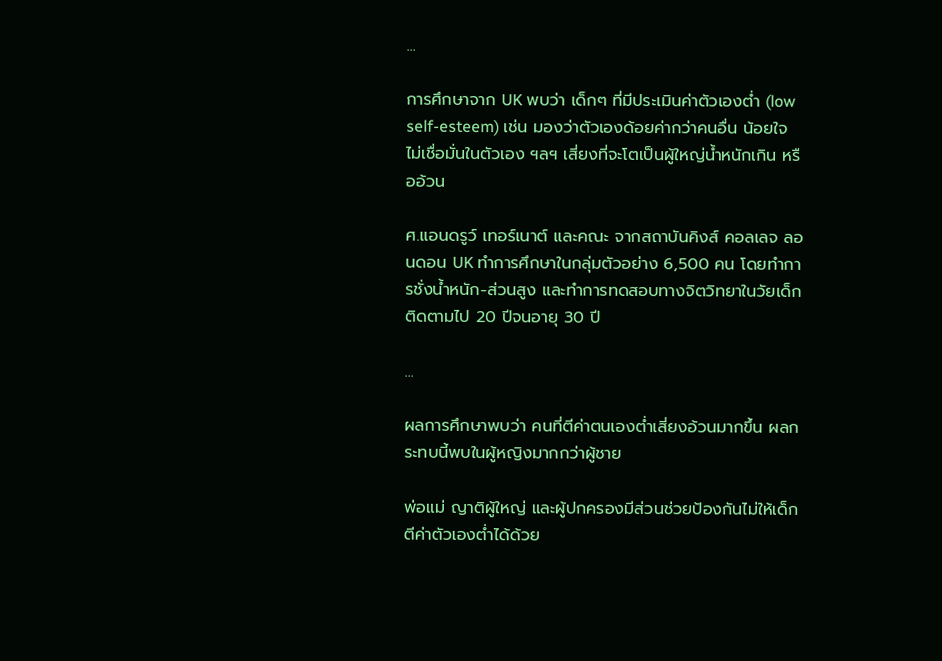...

การศึกษาจาก UK พบว่า เด็กๆ ที่มีประเมินค่าตัวเองต่ำ (low self-esteem) เช่น มองว่าตัวเองด้อยค่ากว่าคนอื่น น้อยใจ ไม่เชื่อมั่นในตัวเอง ฯลฯ เสี่ยงที่จะโตเป็นผู้ใหญ่น้ำหนักเกิน หรืออ้วน

ศ.แอนดรูว์ เทอร์เนาต์ และคณะ จากสถาบันคิงส์ คอลเลจ ลอนดอน UK ทำการศึกษาในกลุ่มตัวอย่าง 6,500 คน โดยทำการชั่งน้ำหนัก-ส่วนสูง และทำการทดสอบทางจิตวิทยาในวัยเด็ก ติดตามไป 20 ปีจนอายุ 30 ปี

...

ผลการศึกษาพบว่า คนที่ตีค่าตนเองต่ำเสี่ยงอ้วนมากขึ้น ผลกระทบนี้พบในผู้หญิงมากกว่าผู้ชาย

พ่อแม่ ญาติผู้ใหญ่ และผู้ปกครองมีส่วนช่วยป้องกันไม่ให้เด็กตีค่าตัวเองต่ำได้ด้วย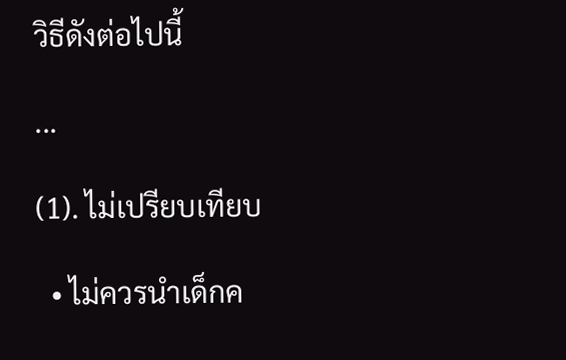วิธีดังต่อไปนี้

...

(1). ไม่เปรียบเทียบ

  • ไม่ควรนำเด็กค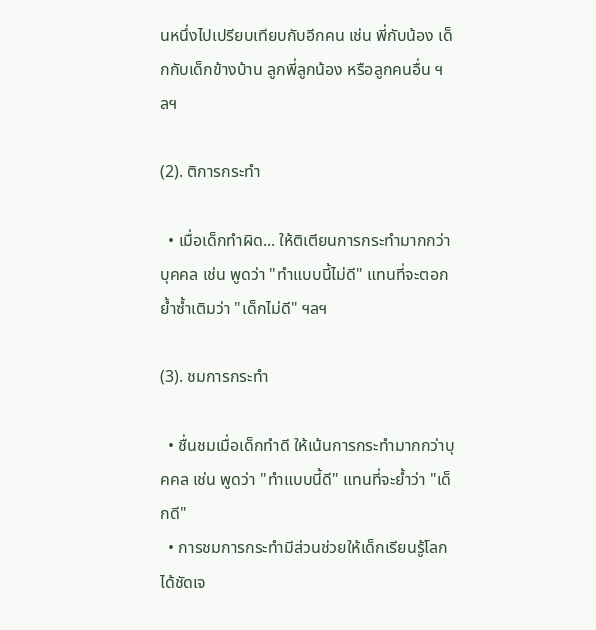นหนึ่งไปเปรียบเทียบกับอีกคน เช่น พี่กับน้อง เด็กกับเด็กข้างบ้าน ลูกพี่ลูกน้อง หรือลูกคนอื่น ฯลฯ

(2). ติการกระทำ

  • เมื่อเด็กทำผิด... ให้ติเตียนการกระทำมากกว่าบุคคล เช่น พูดว่า "ทำแบบนี้ไม่ดี" แทนที่จะตอกย้ำซ้ำเติมว่า "เด็กไม่ดี" ฯลฯ

(3). ชมการกระทำ

  • ชื่นชมเมื่อเด็กทำดี ให้เน้นการกระทำมากกว่าบุคคล เช่น พูดว่า "ทำแบบนี้ดี" แทนที่จะย้ำว่า "เด็กดี"
  • การชมการกระทำมีส่วนช่วยให้เด็กเรียนรู้โลกได้ชัดเจ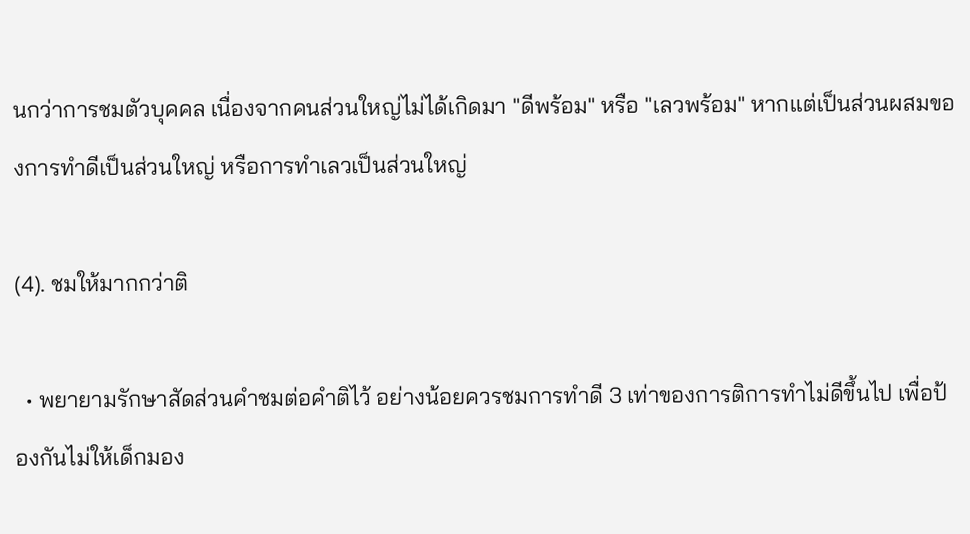นกว่าการชมตัวบุคคล เนื่องจากคนส่วนใหญ่ไม่ได้เกิดมา "ดีพร้อม" หรือ "เลวพร้อม" หากแต่เป็นส่วนผสมของการทำดีเป็นส่วนใหญ่ หรือการทำเลวเป็นส่วนใหญ่

(4). ชมให้มากกว่าติ

  • พยายามรักษาสัดส่วนคำชมต่อคำติไว้ อย่างน้อยควรชมการทำดี 3 เท่าของการติการทำไม่ดีขึ้นไป เพื่อป้องกันไม่ให้เด็กมอง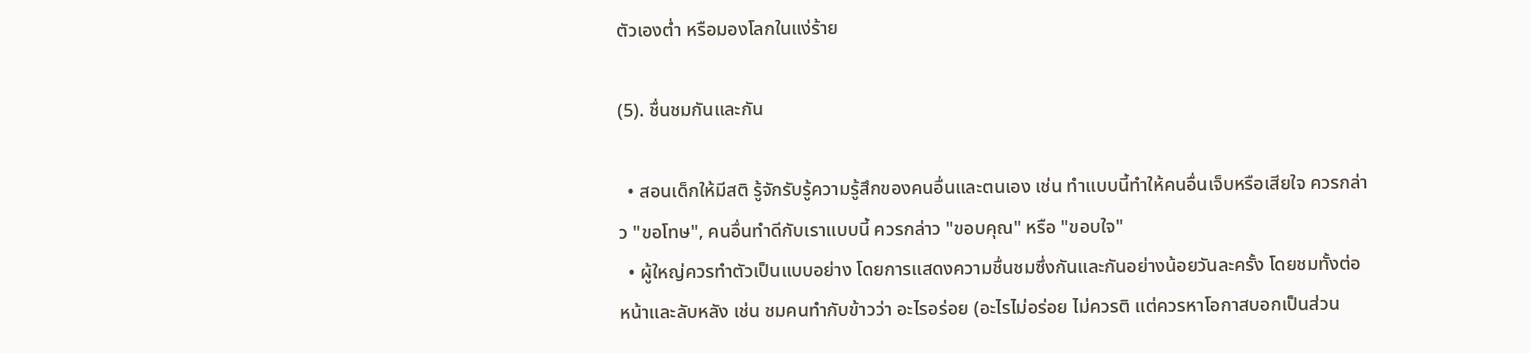ตัวเองต่ำ หรือมองโลกในแง่ร้าย

(5). ชื่นชมกันและกัน

  • สอนเด็กให้มีสติ รู้จักรับรู้ความรู้สึกของคนอื่นและตนเอง เช่น ทำแบบนี้ทำให้คนอื่นเจ็บหรือเสียใจ ควรกล่าว "ขอโทษ", คนอื่นทำดีกับเราแบบนี้ ควรกล่าว "ขอบคุณ" หรือ "ขอบใจ"
  • ผู้ใหญ่ควรทำตัวเป็นแบบอย่าง โดยการแสดงความชื่นชมซึ่งกันและกันอย่างน้อยวันละครั้ง โดยชมทั้งต่อหน้าและลับหลัง เช่น ชมคนทำกับข้าวว่า อะไรอร่อย (อะไรไม่อร่อย ไม่ควรติ แต่ควรหาโอกาสบอกเป็นส่วน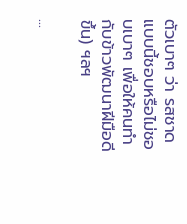ตัวเบาๆ ว่า รสชาดแบบนี้ชอบหรือไม่ชอบเบาๆ เพื่อให้คนทำกับข้าวพัฒนาฝีมือดีขึ้น) ฯลฯ

...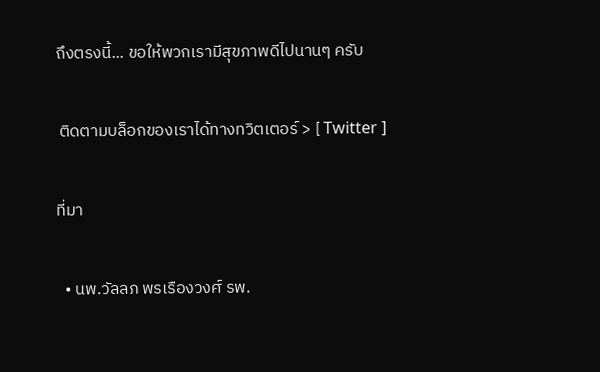ถึงตรงนี้... ขอให้พวกเรามีสุขภาพดีไปนานๆ ครับ

 ติดตามบล็อกของเราได้ทางทวิตเตอร์ > [ Twitter ]

ที่มา

  • นพ.วัลลภ พรเรืองวงศ์ รพ.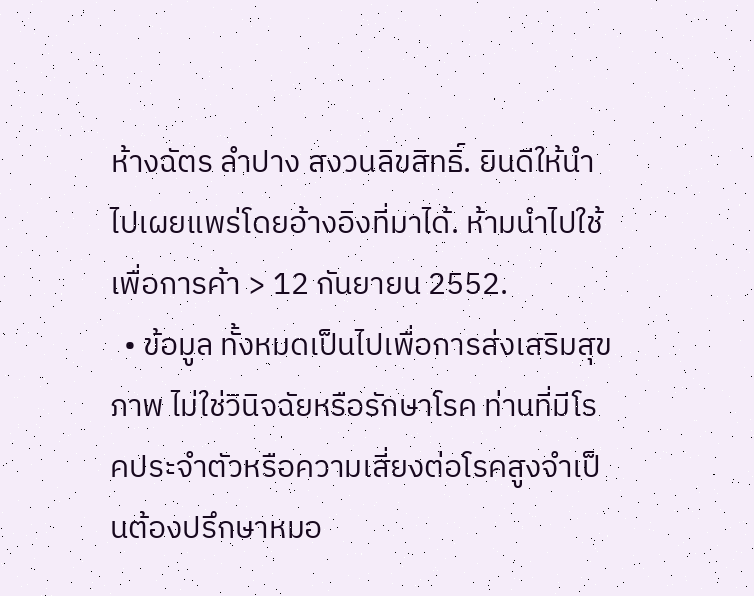ห้างฉัตร ลำปาง สงวนลิขสิทธิ์. ยินดีให้นำไปเผยแพร่โดยอ้างอิงที่มาได้. ห้ามนำไปใช้เพื่อการค้า > 12 กันยายน 2552.
  • ข้อมูล ทั้งหมดเป็นไปเพื่อการส่งเสริมสุขภาพ ไม่ใช่วินิจฉัยหรือรักษาโรค ท่านที่มีโรคประจำตัวหรือความเสี่ยงต่อโรคสูงจำเป็นต้องปรึกษาหมอ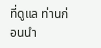ที่ดูแล ท่านก่อนนำ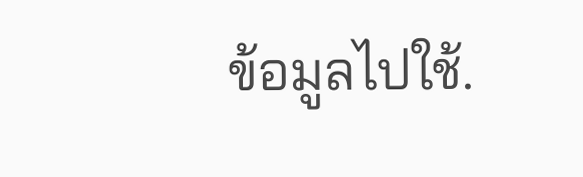ข้อมูลไปใช้.